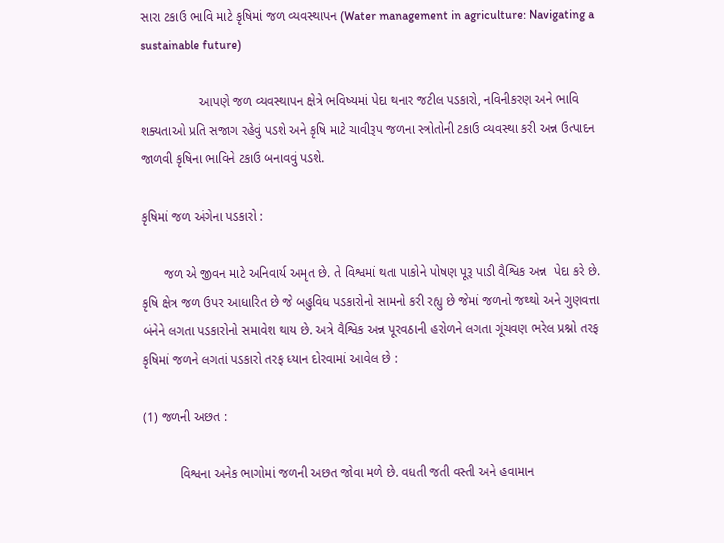સારા ટકાઉ ભાવિ માટે કૃષિમાં જળ વ્યવસ્થાપન (Water management in agriculture: Navigating a sustainable future)

                આપણે જળ વ્યવસ્થાપન ક્ષેત્રે ભવિષ્યમાં પેદા થનાર જટીલ પડકારો, નવિનીકરણ અને ભાવિ શક્યતાઓ પ્રતિ સજાગ રહેવું પડશે અને કૃષિ માટે ચાવીરૂપ જળના સ્ત્રોતોની ટકાઉ વ્યવસ્થા કરી અન્ન ઉત્પાદન જાળવી કૃષિના ભાવિને ટકાઉ બનાવવું પડશે.

કૃષિમાં જળ અંગેના પડકારો :

      જળ એ જીવન માટે અનિવાર્ય અમૃત છે. તે વિશ્વમાં થતા પાકોને પોષણ પૂરૂ પાડી વૈશ્વિક અન્ન  પેદા કરે છે. કૃષિ ક્ષેત્ર જળ ઉપર આધારિત છે જે બહુવિધ પડકારોનો સામનો કરી રહ્યુ છે જેમાં જળનો જથ્થો અને ગુણવત્તા બંનેને લગતા પડકારોનો સમાવેશ થાય છે. અત્રે વૈશ્વિક અન્ન પૂરવઠાની હરોળને લગતા ગૂંચવણ ભરેલ પ્રશ્નો તરફ કૃષિમાં જળને લગતાં પડકારો તરફ ધ્યાન દોરવામાં આવેલ છે :

(1) જળની અછત :

          વિશ્વના અનેક ભાગોમાં જળની અછત જોવા મળે છે. વધતી જતી વસ્તી અને હવામાન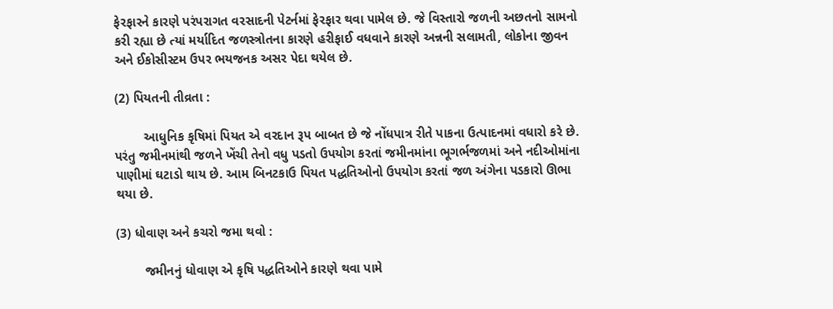ફેરફારને કારણે પરંપરાગત વરસાદની પેટર્નમાં ફેરફાર થવા પામેલ છે. જે વિસ્તારો જળની અછતનો સામનો કરી રહ્યા છે ત્યાં મર્યાદિત જળસ્ત્રોતના કારણે હરીફાઈ વધવાને કારણે અન્નની સલામતી, લોકોના જીવન અને ઈકોસીસ્ટમ ઉપર ભયજનક અસર પેદા થયેલ છે.

(2) પિયતની તીવ્રતા :

        આધુનિક કૃષિમાં પિયત એ વરદાન રૂપ બાબત છે જે નોંધપાત્ર રીતે પાકના ઉત્પાદનમાં વધારો કરે છે. પરંતુ જમીનમાંથી જળને ખેંચી તેનો વધુ પડતો ઉપયોગ કરતાં જમીનમાંના ભૂગર્ભજળમાં અને નદીઓમાંના પાણીમાં ઘટાડો થાય છે. આમ બિનટકાઉ પિયત પદ્ધતિઓનો ઉપયોગ કરતાં જળ અંગેના પડકારો ઊભા થયા છે.

(3) ધોવાણ અને કચરો જમા થવો :

        જમીનનું ધોવાણ એ કૃષિ પદ્ધતિઓને કારણે થવા પામે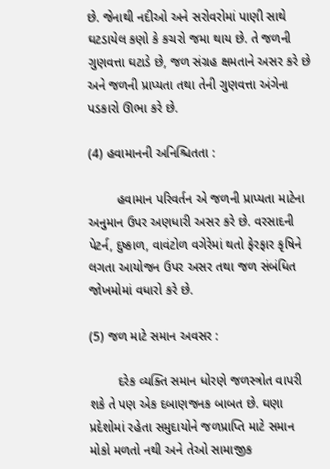છે. જેનાથી નદીઓ અને સરોવરોમાં પાણી સાથે ઘટડાયેલ કણો કે કચરો જમા થાય છે. તે જળની ગુણવત્તા ઘટાડે છે, જળ સંગ્રહ ક્ષમતાને અસર કરે છે અને જળની પ્રાપ્યતા તથા તેની ગુણવત્તા અંગેના પડકારો ઊભા કરે છે.

(4) હવામાનની અનિશ્ચિતતા :

        હવામાન પરિવર્તન એ જળની પ્રાપ્યતા માટેના અનુમાન ઉપર અણધારી અસર કરે છે. વરસાદની પેટર્ન, દુષ્કાળ, વાવંટોળ વગેરેમાં થતો ફેરફાર કૃષિને લગતા આયોજન ઉપર અસર તથા જળ સંબંધિત જોખમોમાં વધારો કરે છે.

(5) જળ માટે સમાન અવસર :

        દરેક વ્યક્તિ સમાન ધોરણે જળસ્ત્રોત વાપરી શકે તે પણ એક દબાણજનક બાબત છે. ઘણા પ્રદેશોમાં રહેતા સમુદાયોને જળપ્રાપ્તિ માટે સમાન મોકો મળતો નથી અને તેઓ સામાજીક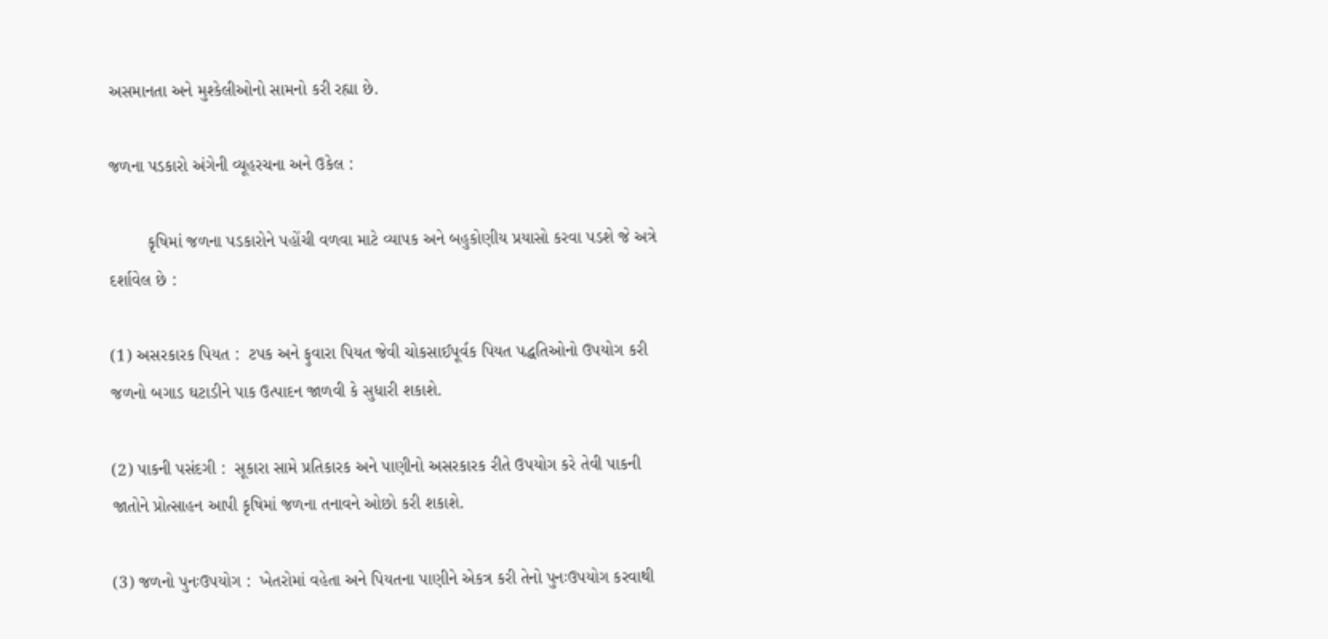અસમાનતા અને મુશ્કેલીઓનો સામનો કરી રહ્યા છે.

જળના પડકારો અંગેની વ્યૂહરચના અને ઉકેલ :

        કૃષિમાં જળના પડકારોને પહોંચી વળવા માટે વ્યાપક અને બહુકોણીય પ્રયાસો કરવા પડશે જે અત્રે દર્શાવેલ છે :

(1) અસરકારક પિયત :  ટપક અને ફુવારા પિયત જેવી ચોકસાઈપૂર્વક પિયત પદ્ધતિઓનો ઉપયોગ કરી જળનો બગાડ ઘટાડીને પાક ઉત્પાદન જાળવી કે સુધારી શકાશે.

(2) પાકની પસંદગી :  સૂકારા સામે પ્રતિકારક અને પાણીનો અસરકારક રીતે ઉપયોગ કરે તેવી પાકની જાતોને પ્રોત્સાહન આપી કૃષિમાં જળના તનાવને ઓછો કરી શકાશે.

(3) જળનો પુનઃઉપયોગ :  ખેતરોમાં વહેતા અને પિયતના પાણીને એકત્ર કરી તેનો પુનઃઉપયોગ કરવાથી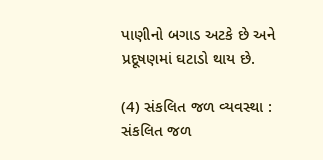પાણીનો બગાડ અટકે છે અને પ્રદૂષણમાં ઘટાડો થાય છે.

(4) સંકલિત જળ વ્યવસ્થા :   સંકલિત જળ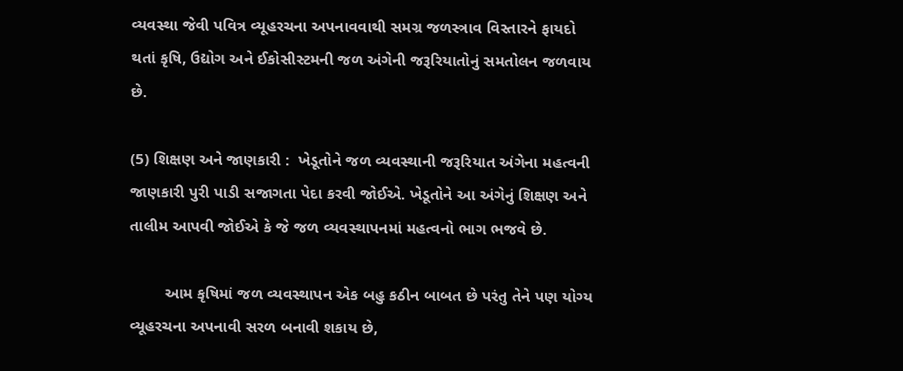વ્યવસ્થા જેવી પવિત્ર વ્યૂહરચના અપનાવવાથી સમગ્ર જળસ્ત્રાવ વિસ્તારને ફાયદો થતાં કૃષિ, ઉદ્યોગ અને ઈકોસીસ્ટમની જળ અંગેની જરૂરિયાતોનું સમતોલન જળવાય છે.

(5) શિક્ષણ અને જાણકારી :  ખેડૂતોને જળ વ્યવસ્થાની જરૂરિયાત અંગેના મહત્વની જાણકારી પુરી પાડી સજાગતા પેદા કરવી જોઈએ. ખેડૂતોને આ અંગેનું શિક્ષણ અને તાલીમ આપવી જોઈએ કે જે જળ વ્યવસ્થાપનમાં મહત્વનો ભાગ ભજવે છે.

        આમ કૃષિમાં જળ વ્યવસ્થાપન એક બહુ કઠીન બાબત છે પરંતુ તેને પણ યોગ્ય વ્યૂહરચના અપનાવી સરળ બનાવી શકાય છે,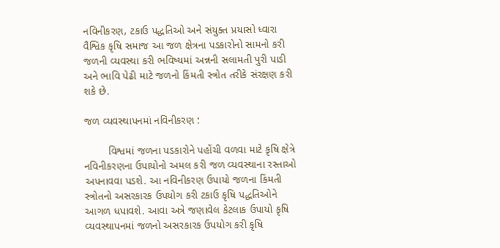નવિનીકરણ, ટકાઉ પદ્ધતિઓ અને સંયુક્ત પ્રયાસો ધ્વારા વૈશ્વિક કૃષિ સમાજ આ જળ ક્ષેત્રના પડકારોનો સામનો કરી જળની વ્યવસ્થા કરી ભવિષ્યમાં અન્નની સલામતી પુરી પાડી અને ભાવિ પેઢી માટે જળનો કિંમતી સ્ત્રોત તરીકે સંરક્ષણ કરી શકે છે.

જળ વ્યવસ્થાપનમાં નવિનીકરણ :

        વિશ્વમાં જળના પડકારોને પહોંચી વળવા માટે કૃષિ ક્ષેત્રે નવિનીકરણના ઉપાયોનો અમલ કરી જળ વ્યવસ્થાના રસ્તાઓ અપનાવવા પડશે. આ નવિનીકરણ ઉપાયો જળના કિંમતી સ્ત્રોતનો અસરકારક ઉપયોગ કરી ટકાઉ કૃષિ પદ્ધતિઓને આગળ ધપાવશે. આવા અત્રે જણાવેલ કેટલાક ઉપાયો કૃષિ વ્યવસ્થાપનમાં જળનો અસરકારક ઉપયોગ કરી કૃષિ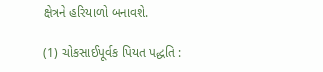ક્ષેત્રને હરિયાળો બનાવશે.

(1) ચોકસાઈપૂર્વક પિયત પદ્ધતિ :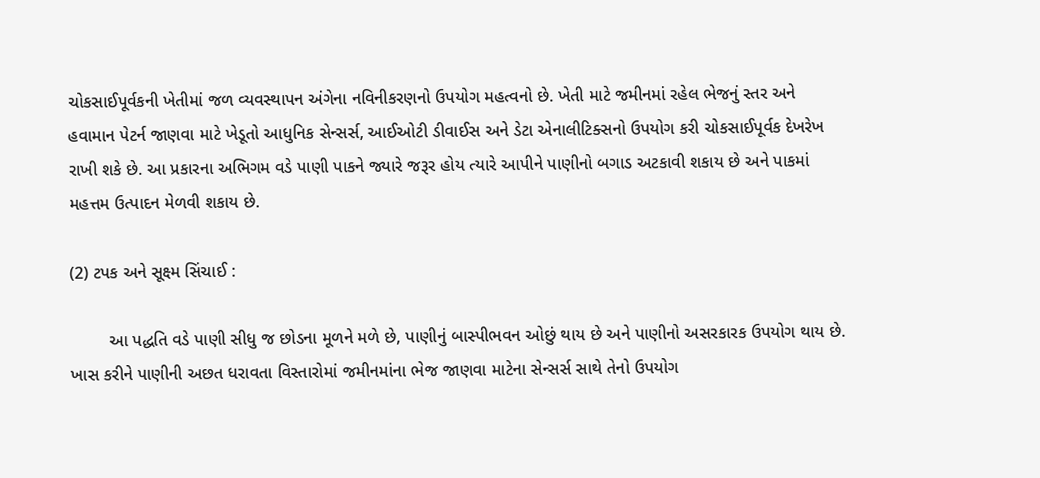ચોકસાઈપૂર્વકની ખેતીમાં જળ વ્યવસ્થાપન અંગેના નવિનીકરણનો ઉપયોગ મહત્વનો છે. ખેતી માટે જમીનમાં રહેલ ભેજનું સ્તર અને હવામાન પેટર્ન જાણવા માટે ખેડૂતો આધુનિક સેન્સર્સ, આઈઓટી ડીવાઈસ અને ડેટા એનાલીટિક્સનો ઉપયોગ કરી ચોકસાઈપૂર્વક દેખરેખ રાખી શકે છે. આ પ્રકારના અભિગમ વડે પાણી પાકને જ્યારે જરૂર હોય ત્યારે આપીને પાણીનો બગાડ અટકાવી શકાય છે અને પાકમાં મહત્તમ ઉત્પાદન મેળવી શકાય છે.

(2) ટપક અને સૂક્ષ્મ સિંચાઈ :

        આ પદ્ધતિ વડે પાણી સીધુ જ છોડના મૂળને મળે છે, પાણીનું બાસ્પીભવન ઓછું થાય છે અને પાણીનો અસરકારક ઉપયોગ થાય છે. ખાસ કરીને પાણીની અછત ધરાવતા વિસ્તારોમાં જમીનમાંના ભેજ જાણવા માટેના સેન્સર્સ સાથે તેનો ઉપયોગ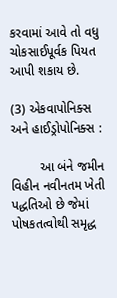કરવામાં આવે તો વધુ ચોકસાઈપૂર્વક પિયત આપી શકાય છે.

(3) એકવાપોનિક્સ અને હાઈડ્રોપોનિક્સ :

        આ બંને જમીન વિહીન નવીનતમ ખેતી પદ્ધતિઓ છે જેમાં પોષકતત્વોથી સમૃદ્ધ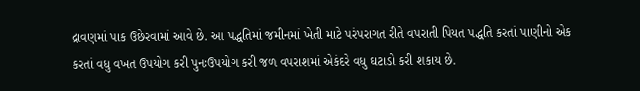દ્રાવણમાં પાક ઉછેરવામાં આવે છે. આ પદ્ધતિમાં જમીનમાં ખેતી માટે પરંપરાગત રીતે વપરાતી પિયત પદ્ધતિ કરતાં પાણીનો એક કરતાં વધુ વખત ઉપયોગ કરી પુનઃઉપયોગ કરી જળ વપરાશમાં એકંદરે વધુ ઘટાડો કરી શકાય છે.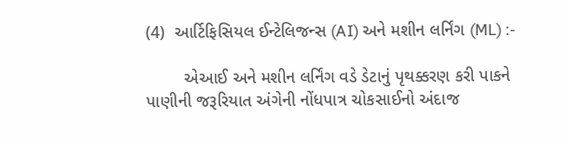(4)  આર્ટિફિસિયલ ઈન્ટેલિજન્સ (AI) અને મશીન લર્નિંગ (ML) :-

        એઆઈ અને મશીન લર્નિંગ વડે ડેટાનું પૃથક્કરણ કરી પાકને પાણીની જરૂરિયાત અંગેની નોંધપાત્ર ચોકસાઈનો અંદાજ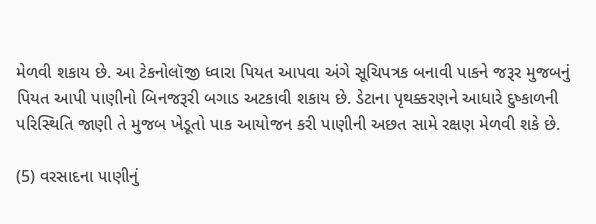મેળવી શકાય છે. આ ટેકનોલૉજી ધ્વારા પિયત આપવા અંગે સૂચિપત્રક બનાવી પાકને જરૂર મુજબનું પિયત આપી પાણીનો બિનજરૂરી બગાડ અટકાવી શકાય છે. ડેટાના પૃથક્કરણને આધારે દુષ્કાળની પરિસ્થિતિ જાણી તે મુજબ ખેડૂતો પાક આયોજન કરી પાણીની અછત સામે રક્ષણ મેળવી શકે છે.

(5) વરસાદના પાણીનું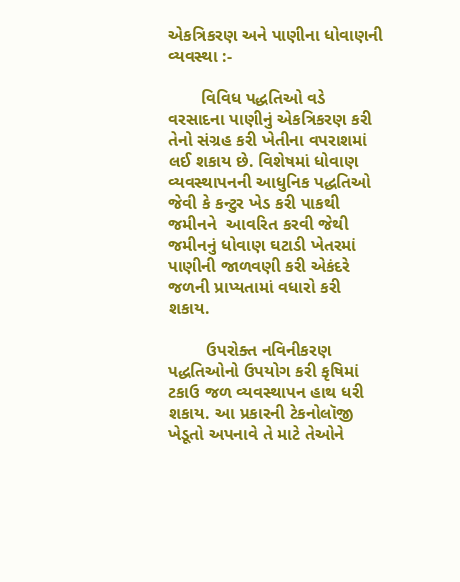એકત્રિકરણ અને પાણીના ધોવાણની વ્યવસ્થા :-

       વિવિધ પદ્ધતિઓ વડે વરસાદના પાણીનું એકત્રિકરણ કરી તેનો સંગ્રહ કરી ખેતીના વપરાશમાં લઈ શકાય છે. વિશેષમાં ધોવાણ વ્યવસ્થાપનની આધુનિક પદ્ધતિઓ જેવી કે કન્ટુર ખેડ કરી પાકથી જમીનને  આવરિત કરવી જેથી જમીનનું ધોવાણ ઘટાડી ખેતરમાં પાણીની જાળવણી કરી એકંદરે જળની પ્રાપ્યતામાં વધારો કરી શકાય.

        ઉપરોક્ત નવિનીકરણ પદ્ધતિઓનો ઉપયોગ કરી કૃષિમાં ટકાઉ જળ વ્યવસ્થાપન હાથ ધરી શકાય. આ પ્રકારની ટેકનોલૉજી ખેડૂતો અપનાવે તે માટે તેઓને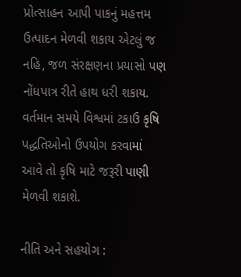પ્રોત્સાહન આપી પાકનું મહત્તમ ઉત્પાદન મેળવી શકાય એટલું જ નહિ, જળ સંરક્ષણના પ્રયાસો પણ નોંધપાત્ર રીતે હાથ ધરી શકાય. વર્તમાન સમયે વિશ્વમાં ટકાઉ કૃષિ પદ્ધતિઓનો ઉપયોગ કરવામાં આવે તો કૃષિ માટે જરૂરી પાણી મેળવી શકાશે.

નીતિ અને સહયોગ :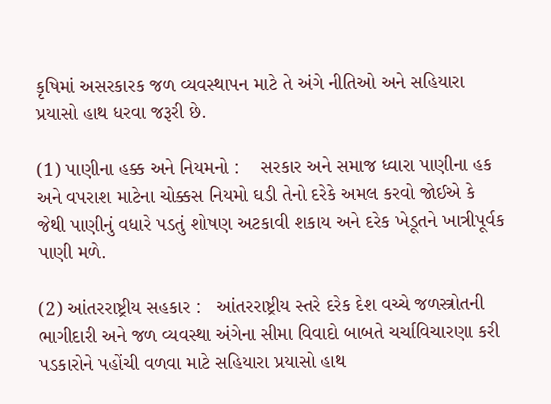કૃષિમાં અસરકારક જળ વ્યવસ્થાપન માટે તે અંગે નીતિઓ અને સહિયારા પ્રયાસો હાથ ધરવા જરૂરી છે.

(1) પાણીના હક્ક અને નિયમનો :    સરકાર અને સમાજ ધ્વારા પાણીના હક અને વપરાશ માટેના ચોક્કસ નિયમો ઘડી તેનો દરેકે અમલ કરવો જોઈએ કે જેથી પાણીનું વધારે પડતું શોષણ અટકાવી શકાય અને દરેક ખેડૂતને ખાત્રીપૂર્વક પાણી મળે.

(2) આંતરરાષ્ટ્રીય સહકાર :   આંતરરાષ્ટ્રીય સ્તરે દરેક દેશ વચ્ચે જળસ્ત્રોતની ભાગીદારી અને જળ વ્યવસ્થા અંગેના સીમા વિવાદો બાબતે ચર્ચાવિચારણા કરી પડકારોને પહોંચી વળવા માટે સહિયારા પ્રયાસો હાથ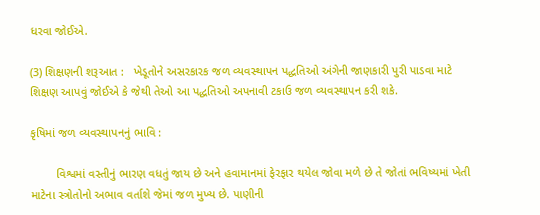ધરવા જોઈએ.

(3) શિક્ષણની શરૂઆત :   ખેડૂતોને અસરકારક જળ વ્યવસ્થાપન પદ્ધતિઓ અંગેની જાણકારી પુરી પાડવા માટે શિક્ષણ આપવું જોઈએ કે જેથી તેઓ આ પદ્ધતિઓ અપનાવી ટકાઉ જળ વ્યવસ્થાપન કરી શકે.

કૃષિમાં જળ વ્યવસ્થાપનનું ભાવિ :

        વિશ્વમાં વસ્તીનું ભારણ વધતું જાય છે અને હવામાનમાં ફેરફાર થયેલ જોવા મળે છે તે જોતાં ભવિષ્યમાં ખેતી માટેના સ્ત્રોતોનો અભાવ વર્તાશે જેમાં જળ મુખ્ય છે. પાણીની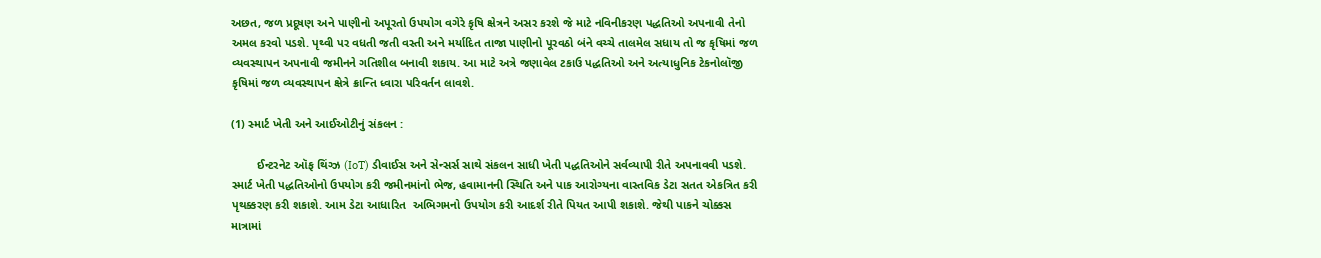અછત, જળ પ્રદૂષણ અને પાણીનો અપૂરતો ઉપયોગ વગેરે કૃષિ ક્ષેત્રને અસર કરશે જે માટે નવિનીકરણ પદ્ધતિઓ અપનાવી તેનો અમલ કરવો પડશે. પૃથ્વી પર વધતી જતી વસ્તી અને મર્યાદિત તાજા પાણીનો પૂરવઠો બંને વચ્ચે તાલમેલ સધાય તો જ કૃષિમાં જળ વ્યવસ્થાપન અપનાવી જમીનને ગતિશીલ બનાવી શકાય. આ માટે અત્રે જણાવેલ ટકાઉ પદ્ધતિઓ અને અત્યાધુનિક ટેકનોલૉજી કૃષિમાં જળ વ્યવસ્થાપન ક્ષેત્રે ક્રાન્તિ ધ્વારા પરિવર્તન લાવશે.

(1) સ્માર્ટ ખેતી અને આઈઓટીનું સંકલન :

        ઈન્ટરનેટ ઑફ થિંગ્ઝ (IoT) ડીવાઈસ અને સેન્સર્સ સાથે સંકલન સાધી ખેતી પદ્ધતિઓને સર્વવ્યાપી રીતે અપનાવવી પડશે. સ્માર્ટ ખેતી પદ્ધતિઓનો ઉપયોગ કરી જમીનમાંનો ભેજ, હવામાનની સ્થિતિ અને પાક આરોગ્યના વાસ્તવિક ડેટા સતત એકત્રિત કરી પૃથક્કરણ કરી શકાશે. આમ ડેટા આધારિત  અભિગમનો ઉપયોગ કરી આદર્શ રીતે પિયત આપી શકાશે. જેથી પાકને ચોક્કસ માત્રામાં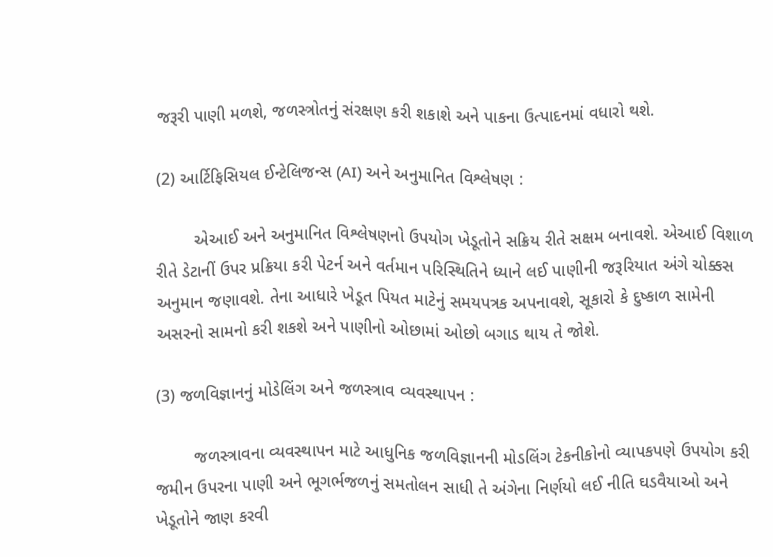જરૂરી પાણી મળશે, જળસ્ત્રોતનું સંરક્ષણ કરી શકાશે અને પાકના ઉત્પાદનમાં વધારો થશે.

(2) આર્ટિફિસિયલ ઈન્ટેલિજન્સ (AI) અને અનુમાનિત વિશ્લેષણ :

        એઆઈ અને અનુમાનિત વિશ્લેષણનો ઉપયોગ ખેડૂતોને સક્રિય રીતે સક્ષમ બનાવશે. એઆઈ વિશાળ રીતે ડેટાનીં ઉપર પ્રક્રિયા કરી પેટર્ન અને વર્તમાન પરિસ્થિતિને ધ્યાને લઈ પાણીની જરૂરિયાત અંગે ચોક્કસ અનુમાન જણાવશે. તેના આધારે ખેડૂત પિયત માટેનું સમયપત્રક અપનાવશે, સૂકારો કે દુષ્કાળ સામેની અસરનો સામનો કરી શકશે અને પાણીનો ઓછામાં ઓછો બગાડ થાય તે જોશે.

(3) જળવિજ્ઞાનનું મોડેલિંગ અને જળસ્ત્રાવ વ્યવસ્થાપન :

        જળસ્ત્રાવના વ્યવસ્થાપન માટે આધુનિક જળવિજ્ઞાનની મોડલિંગ ટેકનીકોનો વ્યાપકપણે ઉપયોગ કરી જમીન ઉપરના પાણી અને ભૂગર્ભજળનું સમતોલન સાધી તે અંગેના નિર્ણયો લઈ નીતિ ઘડવૈયાઓ અને ખેડૂતોને જાણ કરવી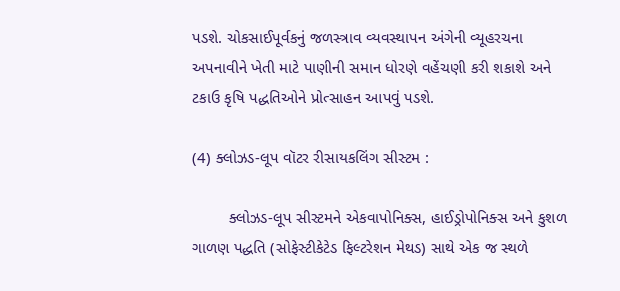પડશે. ચોકસાઈપૂર્વકનું જળસ્ત્રાવ વ્યવસ્થાપન અંગેની વ્યૂહરચના અપનાવીને ખેતી માટે પાણીની સમાન ધોરણે વહેંચણી કરી શકાશે અને ટકાઉ કૃષિ પદ્ધતિઓને પ્રોત્સાહન આપવું પડશે.

(4) ક્લોઝડ-લૂપ વૉટર રીસાયકલિંગ સીસ્ટમ :

        ક્લોઝડ-લૂપ સીસ્ટમને એકવાપોનિક્સ, હાઈડ્રોપોનિક્સ અને કુશળ ગાળણ પદ્ધતિ (સોફેસ્ટીકેટેડ ફિલ્ટરેશન મેથડ) સાથે એક જ સ્થળે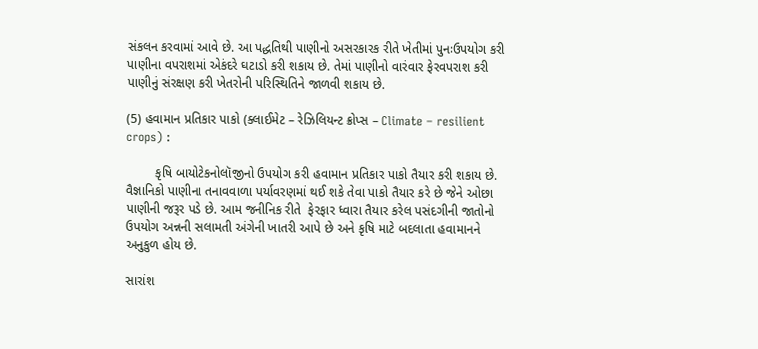સંકલન કરવામાં આવે છે. આ પદ્ધતિથી પાણીનો અસરકારક રીતે ખેતીમાં પુનઃઉપયોગ કરી પાણીના વપરાશમાં એકંદરે ઘટાડો કરી શકાય છે. તેમાં પાણીનો વારંવાર ફેરવપરાશ કરી પાણીનું સંરક્ષણ કરી ખેતરોની પરિસ્થિતિને જાળવી શકાય છે.

(5) હવામાન પ્રતિકાર પાકો (ક્લાઈમેટ – રેઝિલિયન્ટ ક્રોપ્સ – Climate – resilient crops) :

        કૃષિ બાયોટેકનોલૉજીનો ઉપયોગ કરી હવામાન પ્રતિકાર પાકો તૈયાર કરી શકાય છે. વૈજ્ઞાનિકો પાણીના તનાવવાળા પર્યાવરણમાં થઈ શકે તેવા પાકો તૈયાર કરે છે જેને ઓછા પાણીની જરૂર પડે છે. આમ જનીનિક રીતે  ફેરફાર ધ્વારા તૈયાર કરેલ પસંદગીની જાતોનો ઉપયોગ અન્નની સલામતી અંગેની ખાતરી આપે છે અને કૃષિ માટે બદલાતા હવામાનને અનુકુળ હોય છે.

સારાંશ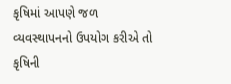કૃષિમાં આપણે જળ વ્યવસ્થાપનનો ઉપયોગ કરીએ તો કૃષિની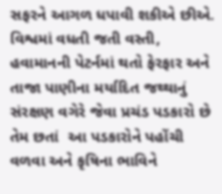સફરને આગળ ધપાવી શકીએ છીએ. વિશ્વમાં વધતી જતી વસ્તી, હવામાનની પેટર્નમાં થતો ફેરફાર અને તાજા પાણીના મર્યાદિત જથ્થાનું સંરક્ષણ વગેરે જેવા પ્રચંડ પડકારો છે તેમ છતાં  આ પડકારોને પહોંચી વળવા અને કૃષિના ભાવિને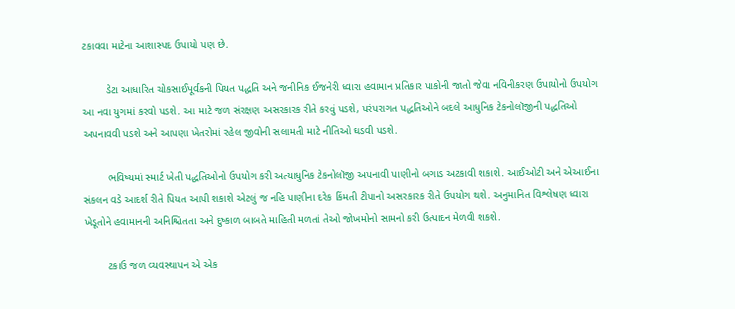ટકાવવા માટેના આશાસ્પદ ઉપાયો પણ છે.

        ડેટા આધારિત ચોકસાઈપૂર્વકની પિયત પદ્ધતિ અને જનીનિક ઈજનેરી ધ્વારા હવામાન પ્રતિકાર પાકોની જાતો જેવા નવિનીકરણ ઉપાયોનો ઉપયોગ આ નવા યુગમાં કરવો પડશે. આ માટે જળ સંરક્ષણ અસરકારક રીતે કરવું પડશે, પરંપરાગત પદ્ધતિઓને બદલે આધુનિક ટેકનોલૉજીની પદ્ધતિઓ અપનાવવી પડશે અને આપણા ખેતરોમાં રહેલ જીવોની સલામતી માટે નીતિઓ ઘડવી પડશે.

        ભવિષ્યમાં સ્માર્ટ ખેતી પદ્ધતિઓનો ઉપયોગ કરી અત્યાધુનિક ટેકનોલૉજી અપનાવી પાણીનો બગાડ અટકાવી શકાશે. આઈઓટી અને એઆઈના સંકલન વડે આદર્શ રીતે પિયત આપી શકાશે એટલું જ નહિ પાણીના દરેક કિંમતી ટીપાનો અસરકારક રીતે ઉપયોગ થશે. અનુમાનિત વિશ્લેષણ ધ્વારા ખેડૂતોને હવામાનની અનિશ્ચિતતા અને દુષ્કાળ બાબતે માહિતી મળતાં તેઓ જોખમોનો સામનો કરી ઉત્પાદન મેળવી શકશે.

        ટકાઉ જળ વ્યવસ્થાપન એ એક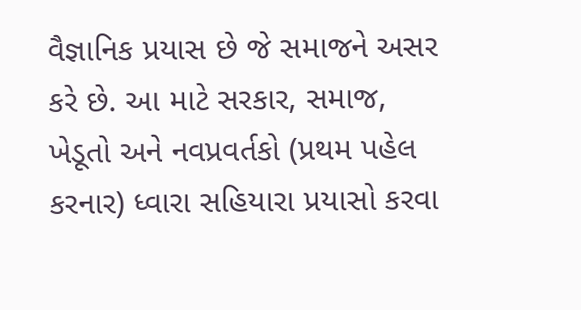વૈજ્ઞાનિક પ્રયાસ છે જે સમાજને અસર કરે છે. આ માટે સરકાર, સમાજ, ખેડૂતો અને નવપ્રવર્તકો (પ્રથમ પહેલ કરનાર) ધ્વારા સહિયારા પ્રયાસો કરવા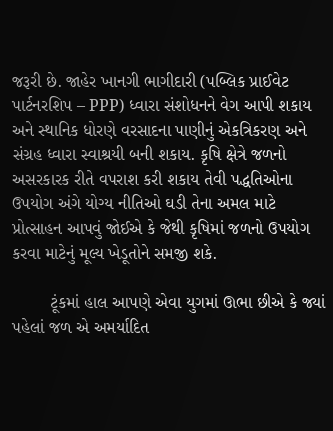જરૂરી છે. જાહેર ખાનગી ભાગીદારી (પબ્લિક પ્રાઈવેટ પાર્ટનરશિપ – PPP) ધ્વારા સંશોધનને વેગ આપી શકાય અને સ્થાનિક ધોરણે વરસાદના પાણીનું એકત્રિકરણ અને સંગ્રહ ધ્વારા સ્વાશ્રયી બની શકાય. કૃષિ ક્ષેત્રે જળનો અસરકારક રીતે વપરાશ કરી શકાય તેવી પદ્ધતિઓના ઉપયોગ અંગે યોગ્ય નીતિઓ ઘડી તેના અમલ માટે પ્રોત્સાહન આપવું જોઈએ કે જેથી કૃષિમાં જળનો ઉપયોગ કરવા માટેનું મૂલ્ય ખેડૂતોને સમજી શકે.

        ટૂંકમાં હાલ આપણે એવા યુગમાં ઊભા છીએ કે જ્યાં પહેલાં જળ એ અમર્યાદિત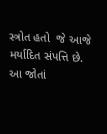સ્ત્રોત હતો  જે આજે મર્યાદિત સંપત્તિ છે. આ જોતાં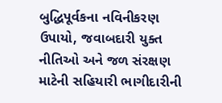બુદ્ધિપૂર્વકના નવિનીકરણ ઉપાયો, જવાબદારી યુક્ત નીતિઓ અને જળ સંરક્ષણ માટેની સહિયારી ભાગીદારીની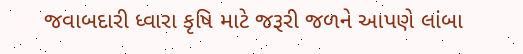જવાબદારી ધ્વારા કૃષિ માટે જરૂરી જળને આપણે લાંબા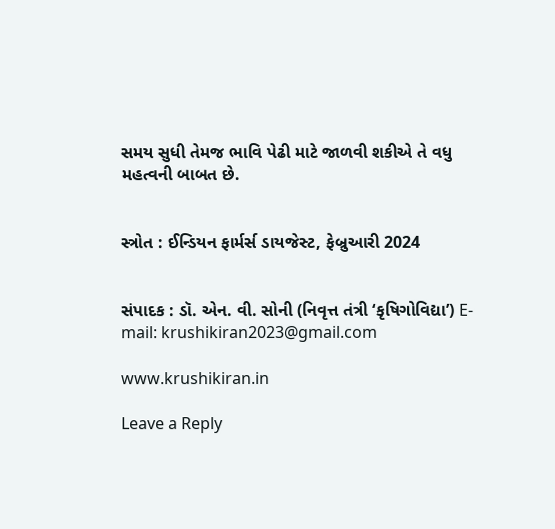સમય સુધી તેમજ ભાવિ પેઢી માટે જાળવી શકીએ તે વધુ મહત્વની બાબત છે.


સ્ત્રોત : ઈન્ડિયન ફાર્મર્સ ડાયજેસ્ટ, ફેબ્રુઆરી 2024


સંપાદક : ડૉ. એન. વી. સોની (નિવૃત્ત તંત્રી ‘કૃષિગોવિદ્યા’) E-mail: krushikiran2023@gmail.com

www.krushikiran.in

Leave a Reply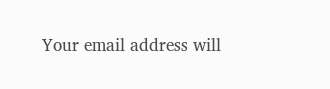Your email address will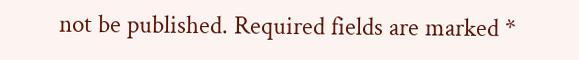not be published. Required fields are marked *